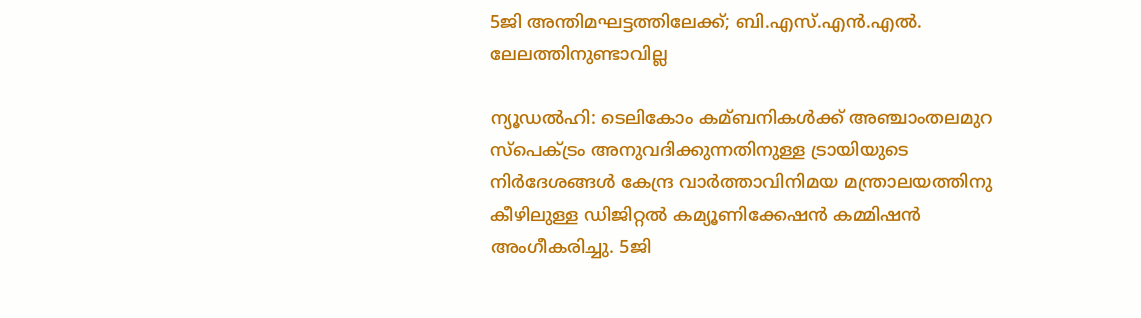5ജി അന്തിമഘട്ടത്തിലേക്ക്; ബി.എസ്.എന്‍.എല്‍. ലേലത്തിനുണ്ടാവില്ല

ന്യൂഡല്‍ഹി: ടെലികോം കമ്ബനികള്‍ക്ക് അഞ്ചാംതലമുറ സ്പെക്‌ട്രം അനുവദിക്കുന്നതിനുള്ള ട്രായിയുടെ നിര്‍ദേശങ്ങള്‍ കേന്ദ്ര വാര്‍ത്താവിനിമയ മന്ത്രാലയത്തിനു കീഴിലുള്ള ഡിജിറ്റല്‍ കമ്യൂണിക്കേഷന്‍ കമ്മിഷന്‍ അംഗീകരിച്ചു. 5ജി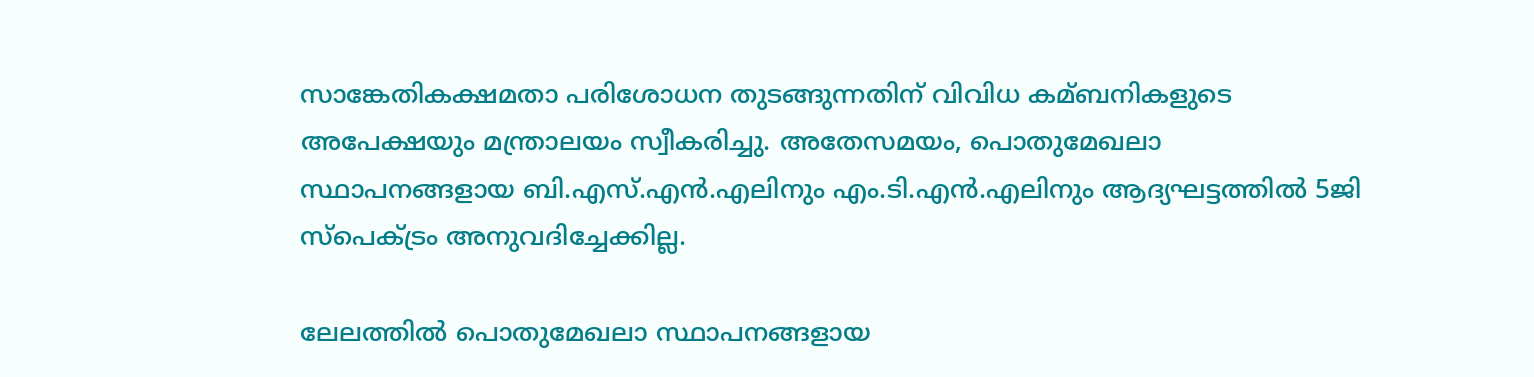സാങ്കേതികക്ഷമതാ പരിശോധന തുടങ്ങുന്നതിന് വിവിധ കമ്ബനികളുടെ അപേക്ഷയും മന്ത്രാലയം സ്വീകരിച്ചു. അതേസമയം, പൊതുമേഖലാ സ്ഥാപനങ്ങളായ ബി.എസ്.എന്‍.എലിനും എം.ടി.എന്‍.എലിനും ആദ്യഘട്ടത്തില്‍ 5ജി സ്പെക്‌ട്രം അനുവദിച്ചേക്കില്ല.

ലേലത്തില്‍ പൊതുമേഖലാ സ്ഥാപനങ്ങളായ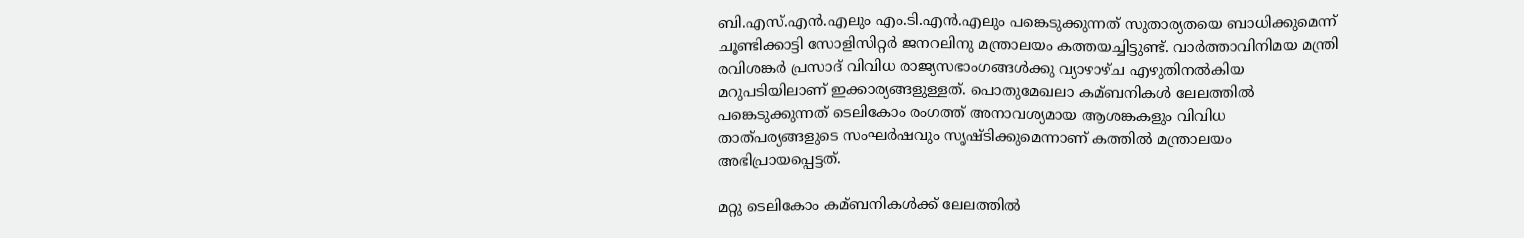ബി.എസ്.എന്‍.എലും എം.ടി.എന്‍.എലും പങ്കെടുക്കുന്നത് സുതാര്യതയെ ബാധിക്കുമെന്ന് ചൂണ്ടിക്കാട്ടി സോളിസിറ്റര്‍ ജനറലിനു മന്ത്രാലയം കത്തയച്ചിട്ടുണ്ട്. വാര്‍ത്താവിനിമയ മന്ത്രി രവിശങ്കര്‍ പ്രസാദ് വിവിധ രാജ്യസഭാംഗങ്ങള്‍ക്കു വ്യാഴാഴ്ച എഴുതിനല്‍കിയ മറുപടിയിലാണ് ഇക്കാര്യങ്ങളുള്ളത്. പൊതുമേഖലാ കമ്ബനികള്‍ ലേലത്തില്‍ പങ്കെടുക്കുന്നത് ടെലികോം രംഗത്ത് അനാവശ്യമായ ആശങ്കകളും വിവിധ താത്പര്യങ്ങളുടെ സംഘര്‍ഷവും സൃഷ്ടിക്കുമെന്നാണ് കത്തില്‍ മന്ത്രാലയം അഭിപ്രായപ്പെട്ടത്.

മറ്റു ടെലികോം കമ്ബനികള്‍ക്ക് ലേലത്തില്‍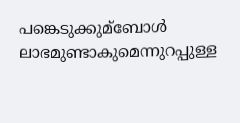പങ്കെടുക്കുമ്ബോള്‍ ലാഭമുണ്ടാകുമെന്നുറപ്പുള്ള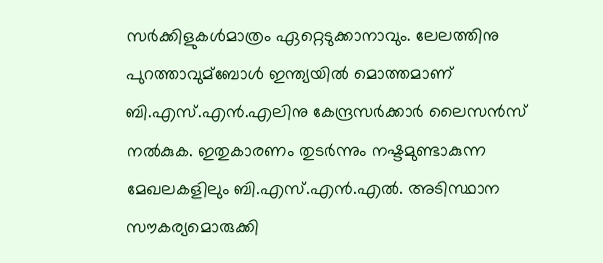സര്‍ക്കിളുകള്‍മാത്രം ഏറ്റെടുക്കാനാവും. ലേലത്തിനു പുറത്താവുമ്ബോള്‍ ഇന്ത്യയില്‍ മൊത്തമാണ് ബി.എസ്.എന്‍.എലിനു കേന്ദ്രസര്‍ക്കാര്‍ ലൈസന്‍സ് നല്‍കുക. ഇതുകാരണം തുടര്‍ന്നും നഷ്ടമുണ്ടാകുന്ന മേഖലകളിലും ബി.എസ്.എന്‍.എല്‍. അടിസ്ഥാന സൗകര്യമൊരുക്കി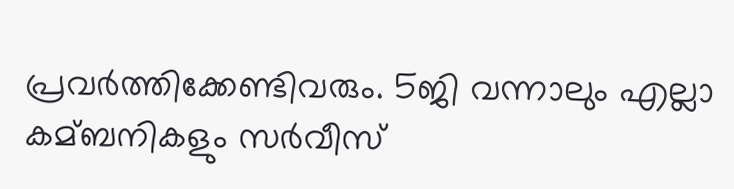പ്രവര്‍ത്തിക്കേണ്ടിവരും. 5ജി വന്നാലും എല്ലാ കമ്ബനികളും സര്‍വീസ്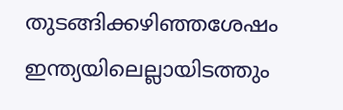തുടങ്ങിക്കഴിഞ്ഞശേഷം ഇന്ത്യയിലെല്ലായിടത്തും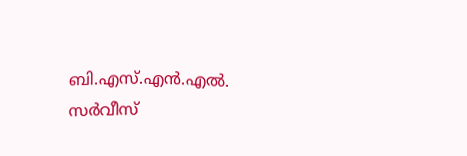ബി.എസ്.എന്‍.എല്‍. സര്‍വീസ്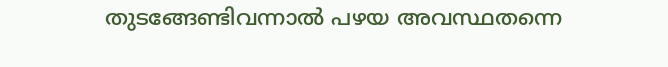തുടങ്ങേണ്ടിവന്നാല്‍ പഴയ അവസ്ഥതന്നെ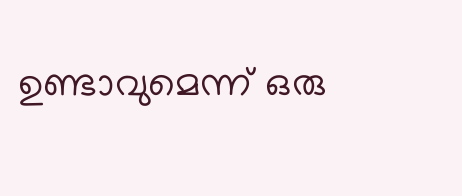ഉണ്ടാവുമെന്ന് ഒരു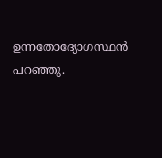ഉന്നതോദ്യോഗസ്ഥന്‍ പറഞ്ഞു.